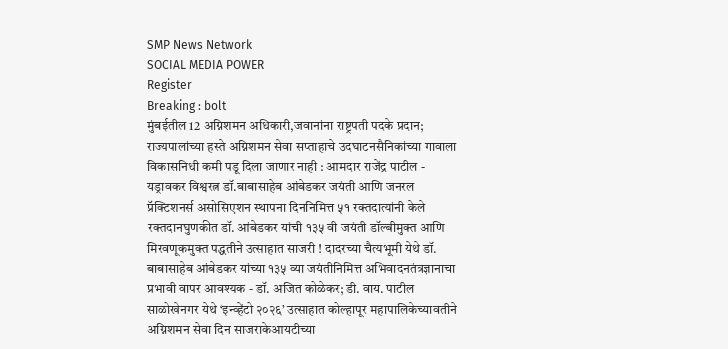SMP News Network
SOCIAL MEDIA POWER
Register
Breaking : bolt
मुंबईतील 12 अग्निशमन अधिकारी,जवानांना राष्ट्रपती पदके प्रदान; राज्यपालांच्या हस्ते अग्निशमन सेवा सप्ताहाचे उदघाटनसैनिकांच्या गावाला विकासनिधी कमी पडू दिला जाणार नाही : आमदार राजेंद्र पाटील - यड्रावकर विश्वरत्न डॉ.बाबासाहेब आंबेडकर जयंती आणि जनरल प्रॅक्टिशनर्स असोसिएशन स्थापना दिननिमित्त ५१ रक्तदात्यांनी केले रक्तदानघुणकीत डॉ. आंबेडकर यांची १३५ वी जयंती डॉल्बीमुक्त आणि मिरवणूकमुक्त पद्धतीने उत्साहात साजरी ! दादरच्या चैत्यभूमी येथे डॉ. बाबासाहेब आंबेडकर यांच्या १३५ व्या जयंतीनिमित्त अभिवादनतंत्रज्ञानाचा प्रभावी वापर आवश्यक - डॉ. अजित कोळेकर; डी. वाय. पाटील साळोखेनगर येथे ‘इन्व्हेंटो २०२६’ उत्साहात कोल्हापूर महापालिकेच्यावतीने अग्निशमन सेवा दिन साजराकेआयटीच्या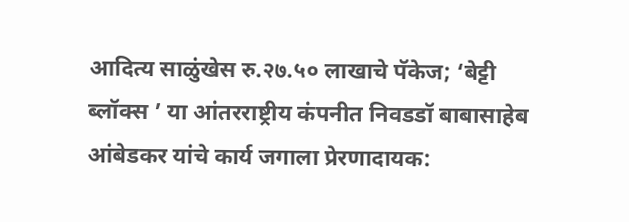आदित्य साळुंखेस रु.२७.५० लाखाचे पॅकेज; ‘बेट्टी ब्लॉक्स ’ या आंतरराष्ट्रीय कंपनीत निवडडॉ बाबासाहेब आंबेडकर यांचे कार्य जगाला प्रेरणादायक: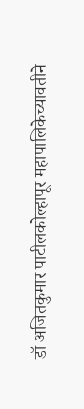डॉ अजितकुमार पाटीलकोल्हापूर महापालिकेच्यावतीने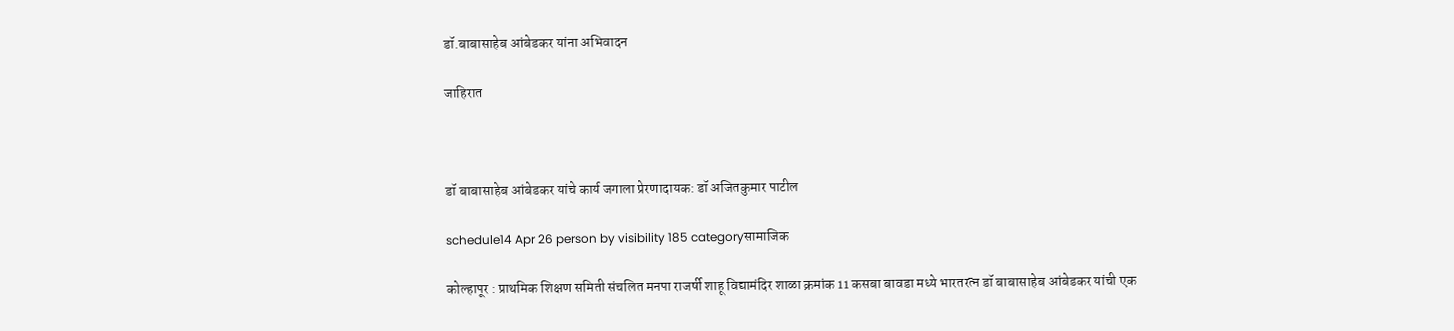डॉ.बाबासाहेब आंबेडकर यांना अभिवादन

जाहिरात



डॉ बाबासाहेब आंबेडकर यांचे कार्य जगाला प्रेरणादायक: डॉ अजितकुमार पाटील

schedule14 Apr 26 person by visibility 185 categoryसामाजिक

कोल्हापूर : प्राथमिक शिक्षण समिती संचलित मनपा राजर्षी शाहू विद्यामंदिर शाळा क्रमांक 11 कसबा बावडा मध्ये भारतरत्न डॉ बाबासाहेब आंबेडकर यांची एक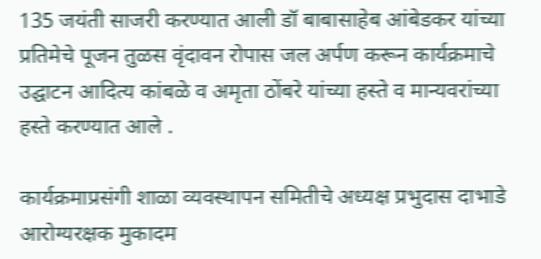135 जयंती साजरी करण्यात आली डॉ बाबासाहेब आंबेडकर यांच्या प्रतिमेचे पूजन तुळस वृंदावन रोपास जल अर्पण करून कार्यक्रमाचे उद्घाटन आदित्य कांबळे व अमृता ठोंबरे यांच्या हस्ते व मान्यवरांच्या हस्ते करण्यात आले .

कार्यक्रमाप्रसंगी शाळा व्यवस्थापन समितीचे अध्यक्ष प्रभुदास दाभाडे आरोग्यरक्षक मुकादम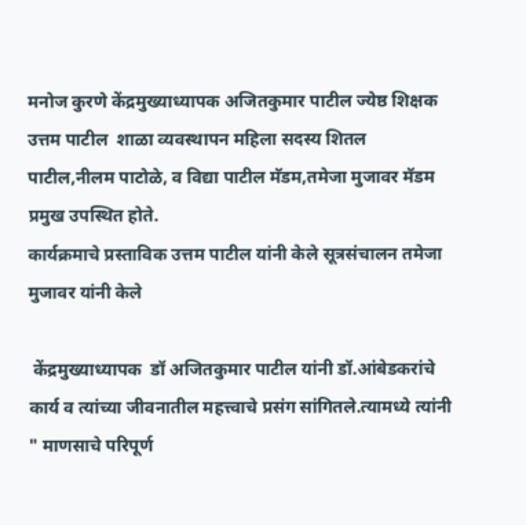मनोज कुरणे केंद्रमुख्याध्यापक अजितकुमार पाटील ज्येष्ठ शिक्षक उत्तम पाटील  शाळा व्यवस्थापन महिला सदस्य शितल पाटील,नीलम पाटोळे, व विद्या पाटील मॅडम,तमेजा मुजावर मॅडम प्रमुख उपस्थित होते.
कार्यक्रमाचे प्रस्ताविक उत्तम पाटील यांनी केले सूत्रसंचालन तमेजा मुजावर यांनी केले

 केंद्रमुख्याध्यापक  डॉ अजितकुमार पाटील यांनी डॉ.आंबेडकरांचे कार्य व त्यांच्या जीवनातील महत्त्वाचे प्रसंग सांगितले.त्यामध्ये त्यांनी
" माणसाचे परिपूर्ण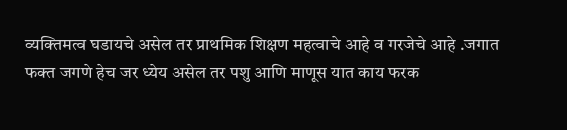व्यक्तिमत्व घडायचे असेल तर प्राथमिक शिक्षण महत्वाचे आहे व गरजेचे आहे .जगात फक्त जगणे हेच जर ध्येय असेल तर पशु आणि माणूस यात काय फरक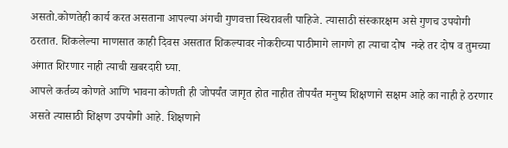असतो.कोणतेही कार्य करत असताना आपल्या अंगची गुणवत्ता स्थिरावली पाहिजे. त्यासाठी संस्कारक्षम असे गुणच उपयोगी ठरतात. शिकलेल्या माणसात काही दिवस असतात शिकल्यावर नोकरीच्या पाठीमागे लागणे हा त्याचा दोष  नव्हे तर दोष व तुमच्या अंगात शिरणार नाही त्याची खबरदारी घ्या.
आपले कर्तव्य कोणते आणि भावना कोणती ही जोपर्यंत जागृत होत नाहीत तोपर्यंत मनुष्य शिक्षणाने सक्षम आहे का नाही हे ठरणार असते त्यासाठी शिक्षण उपयोगी आहे. शिक्षणाने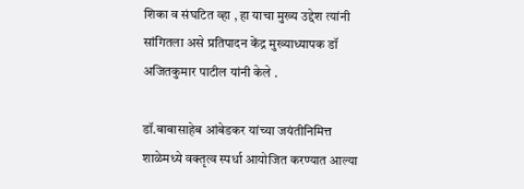शिका व संघटित व्हा , हा याचा मुख्य उद्देश त्यांनी सांगितला असे प्रतिपादन केंद्र मुख्याध्यापक डॉ अजितकुमार पाटील यांनी केले .

डॉ.बाबासाहेब आंबेडकर यांच्या जयंतीनिमित्त शाळेमध्ये वक्तृत्व स्पर्धा आयोजित करण्यात आल्या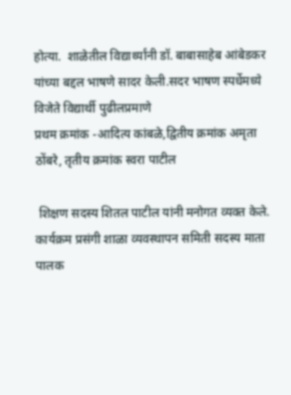होत्या.  शाळेतील विद्यार्थ्यांनी डॉ. बाबासाहेब आंबेडकर यांच्या बद्दल भाषणे सादर केली.सदर भाषण स्पर्धेमध्ये विजेते विद्यार्थी पुढीलप्रमाणे
प्रथम क्रमांक -आदित्य कांबळे,द्वितीय क्रमांक अमृता ठोंबरे, तृतीय क्रमांक स्वरा पाटील

 शिक्षण सदस्य शितल पाटील यांनी मनोगत व्यक्त केले. कार्यक्रम प्रसंगी शाळा व्यवस्थापन समिती सदस्य माता पालक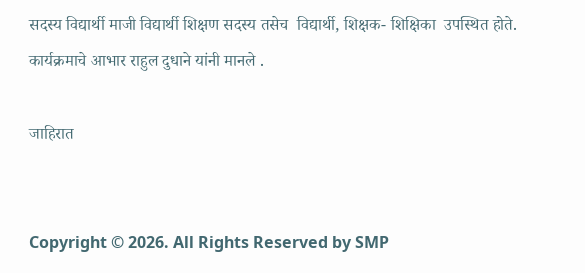सदस्य विद्यार्थी माजी विद्यार्थी शिक्षण सदस्य तसेच  विद्यार्थी, शिक्षक- शिक्षिका  उपस्थित होते. कार्यक्रमाचे आभार राहुल दुधाने यांनी मानले .

जाहिरात


Copyright © 2026. All Rights Reserved by SMP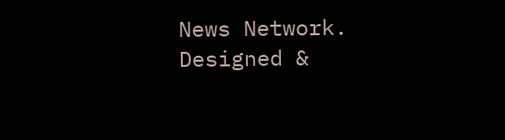News Network.
Designed &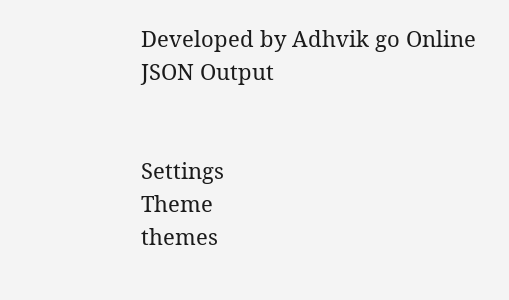Developed by Adhvik go Online
JSON Output


Settings
Theme
themes